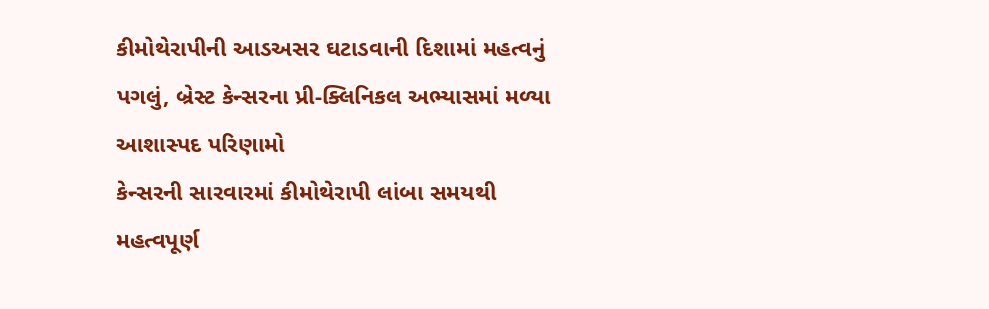કીમોથેરાપીની આડઅસર ઘટાડવાની દિશામાં મહત્વનું પગલું, બ્રેસ્ટ કેન્સરના પ્રી-ક્લિનિકલ અભ્યાસમાં મળ્યા આશાસ્પદ પરિણામો
કેન્સરની સારવારમાં કીમોથેરાપી લાંબા સમયથી મહત્વપૂર્ણ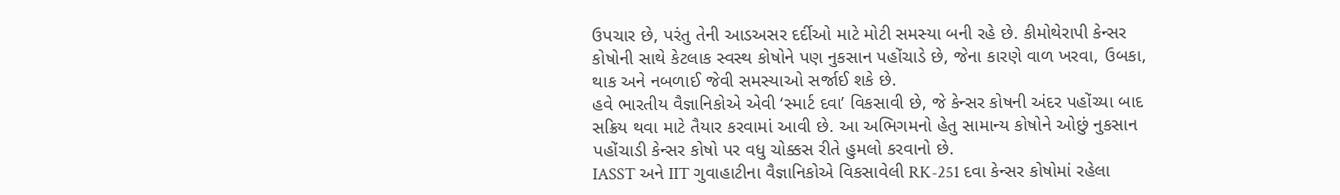ઉપચાર છે, પરંતુ તેની આડઅસર દર્દીઓ માટે મોટી સમસ્યા બની રહે છે. કીમોથેરાપી કેન્સર કોષોની સાથે કેટલાક સ્વસ્થ કોષોને પણ નુકસાન પહોંચાડે છે, જેના કારણે વાળ ખરવા, ઉબકા, થાક અને નબળાઈ જેવી સમસ્યાઓ સર્જાઈ શકે છે.
હવે ભારતીય વૈજ્ઞાનિકોએ એવી ‘સ્માર્ટ દવા’ વિકસાવી છે, જે કેન્સર કોષની અંદર પહોંચ્યા બાદ સક્રિય થવા માટે તૈયાર કરવામાં આવી છે. આ અભિગમનો હેતુ સામાન્ય કોષોને ઓછું નુકસાન પહોંચાડી કેન્સર કોષો પર વધુ ચોક્કસ રીતે હુમલો કરવાનો છે.
IASST અને IIT ગુવાહાટીના વૈજ્ઞાનિકોએ વિકસાવેલી RK-251 દવા કેન્સર કોષોમાં રહેલા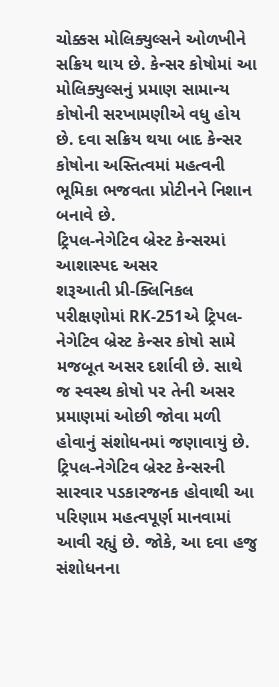ચોક્કસ મોલિક્યુલ્સને ઓળખીને સક્રિય થાય છે. કેન્સર કોષોમાં આ મોલિક્યુલ્સનું પ્રમાણ સામાન્ય કોષોની સરખામણીએ વધુ હોય છે. દવા સક્રિય થયા બાદ કેન્સર કોષોના અસ્તિત્વમાં મહત્વની ભૂમિકા ભજવતા પ્રોટીનને નિશાન બનાવે છે.
ટ્રિપલ-નેગેટિવ બ્રેસ્ટ કેન્સરમાં આશાસ્પદ અસર
શરૂઆતી પ્રી-ક્લિનિકલ પરીક્ષણોમાં RK-251એ ટ્રિપલ-નેગેટિવ બ્રેસ્ટ કેન્સર કોષો સામે મજબૂત અસર દર્શાવી છે. સાથે જ સ્વસ્થ કોષો પર તેની અસર પ્રમાણમાં ઓછી જોવા મળી હોવાનું સંશોધનમાં જણાવાયું છે.
ટ્રિપલ-નેગેટિવ બ્રેસ્ટ કેન્સરની સારવાર પડકારજનક હોવાથી આ પરિણામ મહત્વપૂર્ણ માનવામાં આવી રહ્યું છે. જોકે, આ દવા હજુ સંશોધનના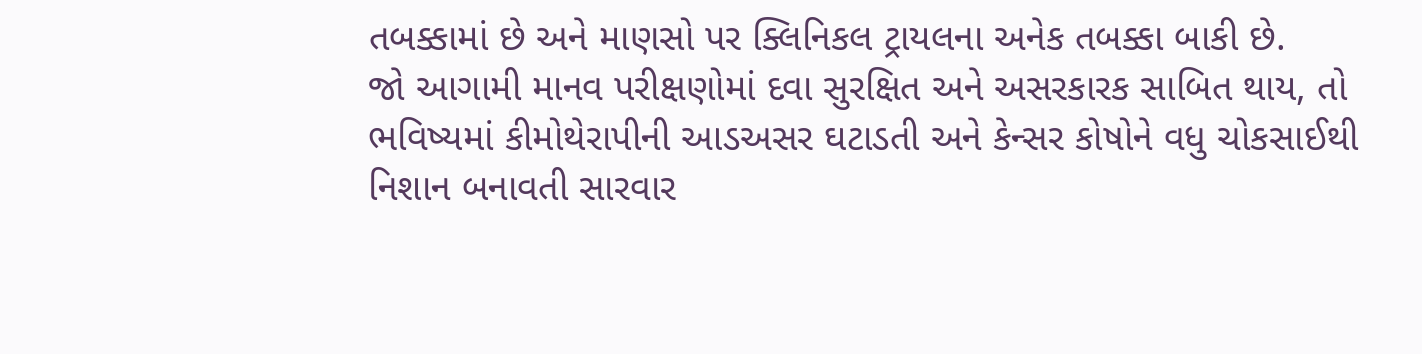તબક્કામાં છે અને માણસો પર ક્લિનિકલ ટ્રાયલના અનેક તબક્કા બાકી છે.
જો આગામી માનવ પરીક્ષણોમાં દવા સુરક્ષિત અને અસરકારક સાબિત થાય, તો ભવિષ્યમાં કીમોથેરાપીની આડઅસર ઘટાડતી અને કેન્સર કોષોને વધુ ચોકસાઈથી નિશાન બનાવતી સારવાર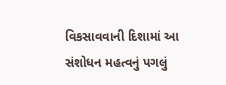વિકસાવવાની દિશામાં આ સંશોધન મહત્વનું પગલું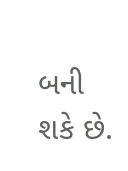બની શકે છે.